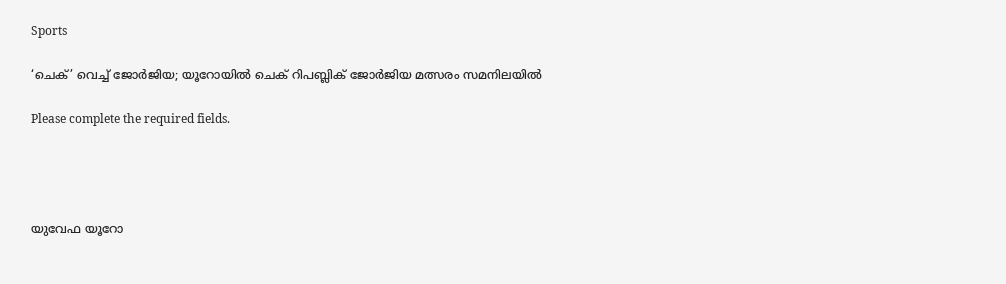Sports

‘ചെക്’ വെച്ച് ജോര്‍ജിയ; യൂറോയില്‍ ചെക് റിപബ്ലിക് ജോര്‍ജിയ മത്സരം സമനിലയില്‍

Please complete the required fields.




യുവേഫ യൂറോ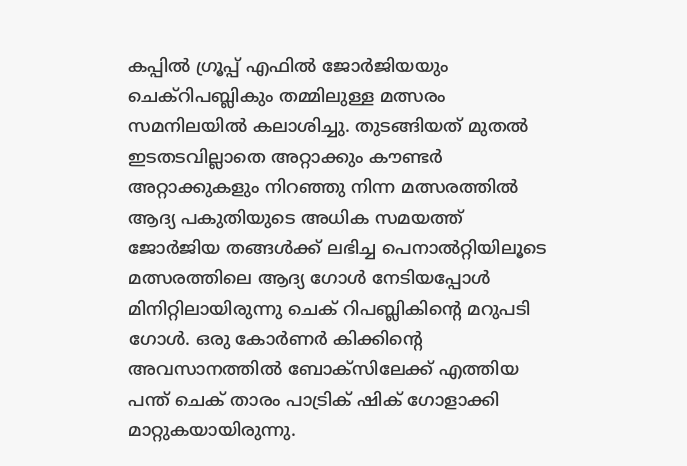കപ്പില്‍ ഗ്രൂപ്പ് എഫില്‍ ജോര്‍ജിയയും ചെക്‌റിപബ്ലികും തമ്മിലുള്ള മത്സരം സമനിലയില്‍ കലാശിച്ചു. തുടങ്ങിയത് മുതല്‍ ഇടതടവില്ലാതെ അറ്റാക്കും കൗണ്ടര്‍ അറ്റാക്കുകളും നിറഞ്ഞു നിന്ന മത്സരത്തില്‍ ആദ്യ പകുതിയുടെ അധിക സമയത്ത് ജോര്‍ജിയ തങ്ങള്‍ക്ക് ലഭിച്ച പെനാല്‍റ്റിയിലൂടെ മത്സരത്തിലെ ആദ്യ ഗോള്‍ നേടിയപ്പോള്‍ മിനിറ്റിലായിരുന്നു ചെക് റിപബ്ലികിന്റെ മറുപടി ഗോള്‍. ഒരു കോര്‍ണര്‍ കിക്കിന്റെ അവസാനത്തില്‍ ബോക്‌സിലേക്ക് എത്തിയ പന്ത് ചെക് താരം പാട്രിക് ഷിക് ഗോളാക്കി മാറ്റുകയായിരുന്നു.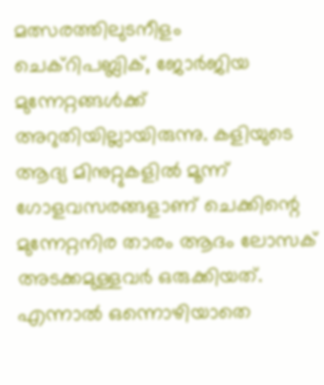മത്സരത്തിലുടനീളം ചെക്‌റിപബ്ലിക്, ജോര്‍ജിയ മുന്നേറ്റങ്ങള്‍ക്ക് അറുതിയില്ലായിരുന്നു. കളിയുടെ ആദ്യ മിനുറ്റുകളില്‍ മൂന്ന് ഗോളവസരങ്ങളാണ് ചെക്കിന്റെ മുന്നേറ്റനിര താരം ആദം ലോസക് അടക്കമുള്ളവര്‍ ഒരുക്കിയത്. എന്നാല്‍ ഒന്നൊഴിയാതെ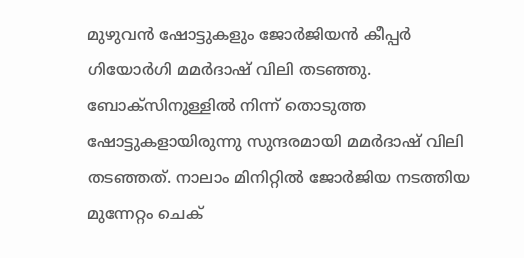മുഴുവന്‍ ഷോട്ടുകളും ജോര്‍ജിയന്‍ കീപ്പര്‍ ഗിയോര്‍ഗി മമര്‍ദാഷ് വിലി തടഞ്ഞു. ബോക്‌സിനുള്ളില്‍ നിന്ന് തൊടുത്ത ഷോട്ടുകളായിരുന്നു സുന്ദരമായി മമര്‍ദാഷ് വിലി തടഞ്ഞത്. നാലാം മിനിറ്റില്‍ ജോര്‍ജിയ നടത്തിയ മുന്നേറ്റം ചെക്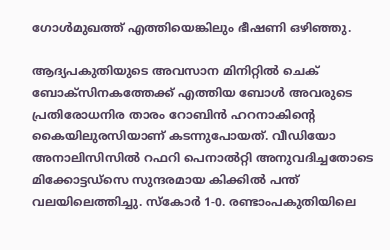ഗോള്‍മുഖത്ത് എത്തിയെങ്കിലും ഭീഷണി ഒഴിഞ്ഞു.

ആദ്യപകുതിയുടെ അവസാന മിനിറ്റില്‍ ചെക് ബോക്സിനകത്തേക്ക് എത്തിയ ബോള്‍ അവരുടെ പ്രതിരോധനിര താരം റോബിന്‍ ഹറനാകിന്റെ കൈയിലുരസിയാണ് കടന്നുപോയത്. വീഡിയോ അനാലിസിസില്‍ റഫറി പെനാല്‍റ്റി അനുവദിച്ചതോടെ മിക്കോട്ടഡ്സെ സുന്ദരമായ കിക്കില്‍ പന്ത് വലയിലെത്തിച്ചു. സ്‌കോര്‍ 1-0. രണ്ടാംപകുതിയിലെ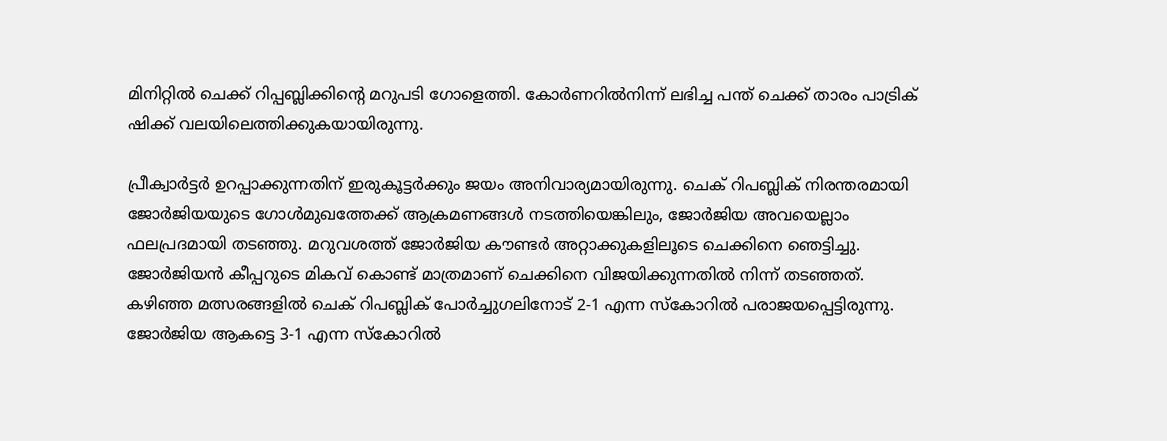മിനിറ്റില്‍ ചെക്ക് റിപ്പബ്ലിക്കിന്റെ മറുപടി ഗോളെത്തി. കോര്‍ണറില്‍നിന്ന് ലഭിച്ച പന്ത് ചെക്ക് താരം പാട്രിക് ഷിക്ക് വലയിലെത്തിക്കുകയായിരുന്നു.

പ്രീക്വാര്‍ട്ടര്‍ ഉറപ്പാക്കുന്നതിന് ഇരുകൂട്ടര്‍ക്കും ജയം അനിവാര്യമായിരുന്നു. ചെക് റിപബ്ലിക് നിരന്തരമായി ജോര്‍ജിയയുടെ ഗോള്‍മുഖത്തേക്ക് ആക്രമണങ്ങള്‍ നടത്തിയെങ്കിലും, ജോര്‍ജിയ അവയെല്ലാം ഫലപ്രദമായി തടഞ്ഞു. മറുവശത്ത് ജോര്‍ജിയ കൗണ്ടര്‍ അറ്റാക്കുകളിലൂടെ ചെക്കിനെ ഞെട്ടിച്ചു. ജോര്‍ജിയന്‍ കീപ്പറുടെ മികവ് കൊണ്ട് മാത്രമാണ് ചെക്കിനെ വിജയിക്കുന്നതില്‍ നിന്ന് തടഞ്ഞത്. കഴിഞ്ഞ മത്സരങ്ങളില്‍ ചെക് റിപബ്ലിക് പോര്‍ച്ചുഗലിനോട് 2-1 എന്ന സ്‌കോറില്‍ പരാജയപ്പെട്ടിരുന്നു. ജോര്‍ജിയ ആകട്ടെ 3-1 എന്ന സ്‌കോറില്‍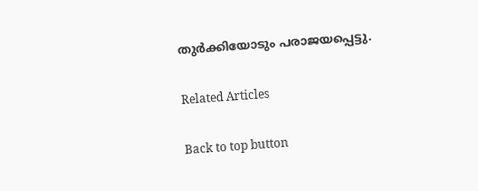തുര്‍ക്കിയോടും പരാജയപ്പെട്ടു.

Related Articles

Back to top button